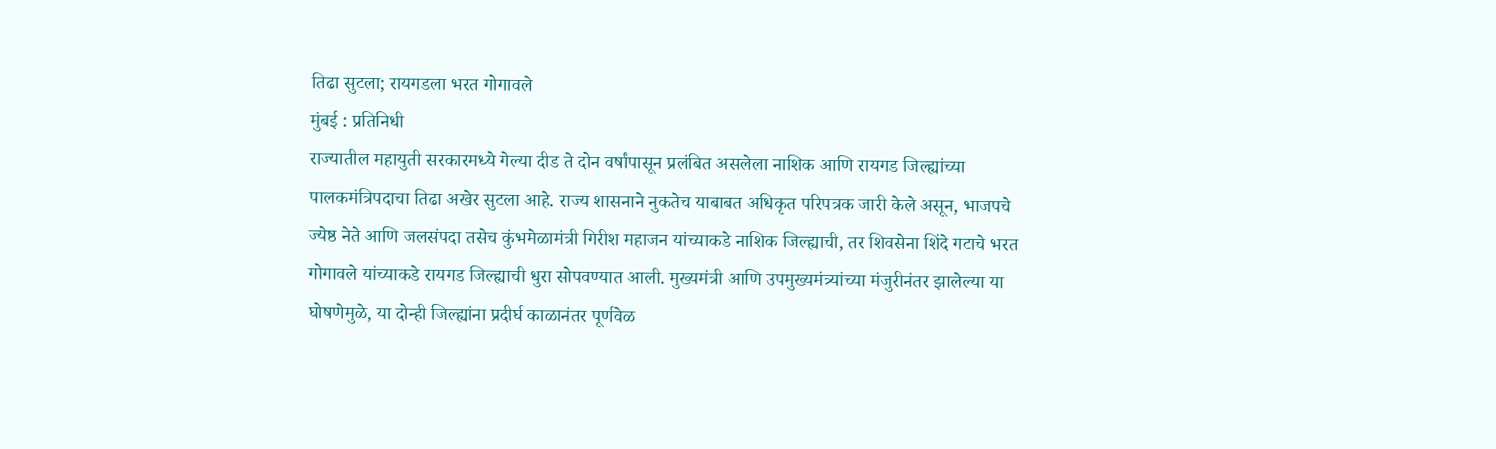तिढा सुटला; रायगडला भरत गोगावले
मुंबई : प्रतिनिधी
राज्यातील महायुती सरकारमध्ये गेल्या दीड ते दोन वर्षांपासून प्रलंबित असलेला नाशिक आणि रायगड जिल्ह्यांच्या पालकमंत्रिपदाचा तिढा अखेर सुटला आहे. राज्य शासनाने नुकतेच याबाबत अधिकृत परिपत्रक जारी केले असून, भाजपचे ज्येष्ठ नेते आणि जलसंपदा तसेच कुंभमेळामंत्री गिरीश महाजन यांच्याकडे नाशिक जिल्ह्याची, तर शिवसेना शिंदे गटाचे भरत गोगावले यांच्याकडे रायगड जिल्ह्याची धुरा सोपवण्यात आली. मुख्यमंत्री आणि उपमुख्यमंत्र्यांच्या मंजुरीनंतर झालेल्या या घोषणेमुळे, या दोन्ही जिल्ह्यांना प्रदीर्घ काळानंतर पूर्णवेळ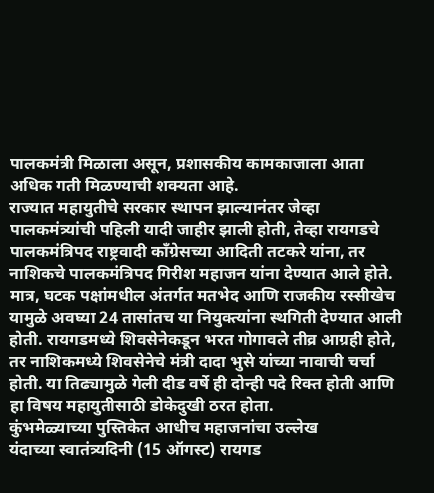पालकमंत्री मिळाला असून, प्रशासकीय कामकाजाला आता अधिक गती मिळण्याची शक्यता आहे.
राज्यात महायुतीचे सरकार स्थापन झाल्यानंतर जेव्हा पालकमंत्र्यांची पहिली यादी जाहीर झाली होती, तेव्हा रायगडचे पालकमंत्रिपद राष्ट्रवादी काँग्रेसच्या आदिती तटकरे यांना, तर नाशिकचे पालकमंत्रिपद गिरीश महाजन यांना देण्यात आले होते. मात्र, घटक पक्षांमधील अंतर्गत मतभेद आणि राजकीय रस्सीखेच यामुळे अवघ्या 24 तासांतच या नियुक्त्यांना स्थगिती देण्यात आली होती. रायगडमध्ये शिवसेनेकडून भरत गोगावले तीव्र आग्रही होते, तर नाशिकमध्ये शिवसेनेचे मंत्री दादा भुसे यांच्या नावाची चर्चा होती. या तिढ्यामुळे गेली दीड वर्षे ही दोन्ही पदे रिक्त होती आणि हा विषय महायुतीसाठी डोकेदुखी ठरत होता.
कुंभमेळ्याच्या पुस्तिकेत आधीच महाजनांचा उल्लेख
यंदाच्या स्वातंत्र्यदिनी (15 ऑगस्ट) रायगड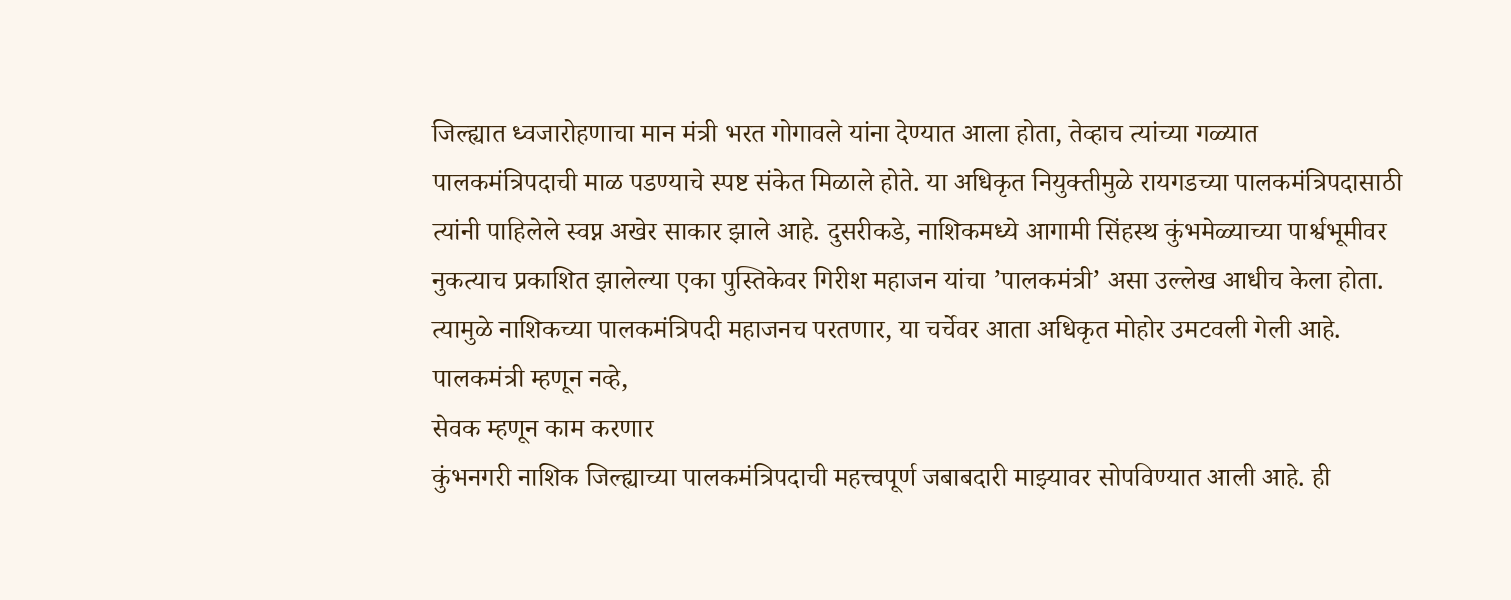जिल्ह्यात ध्वजारोहणाचा मान मंत्री भरत गोगावले यांना देण्यात आला होता, तेव्हाच त्यांच्या गळ्यात पालकमंत्रिपदाची माळ पडण्याचे स्पष्ट संकेत मिळाले होते. या अधिकृत नियुक्तीमुळे रायगडच्या पालकमंत्रिपदासाठी त्यांनी पाहिलेले स्वप्न अखेर साकार झाले आहे. दुसरीकडे, नाशिकमध्ये आगामी सिंहस्थ कुंभमेळ्याच्या पार्श्वभूमीवर नुकत्याच प्रकाशित झालेल्या एका पुस्तिकेवर गिरीश महाजन यांचा ’पालकमंत्री’ असा उल्लेख आधीच केला होता. त्यामुळे नाशिकच्या पालकमंत्रिपदी महाजनच परतणार, या चर्चेवर आता अधिकृत मोहोर उमटवली गेली आहे.
पालकमंत्री म्हणून नव्हे,
सेवक म्हणून काम करणार
कुंभनगरी नाशिक जिल्ह्याच्या पालकमंत्रिपदाची महत्त्वपूर्ण जबाबदारी माझ्यावर सोपविण्यात आली आहे. ही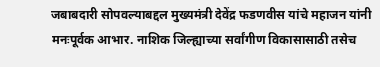जबाबदारी सोपवल्याबद्दल मुख्यमंत्री देवेंद्र फडणवीस यांचे महाजन यांनी मनःपूर्वक आभार. नाशिक जिल्ह्याच्या सर्वांगीण विकासासाठी तसेच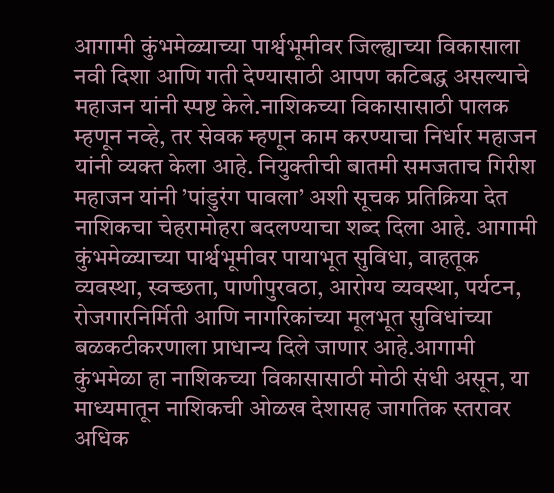आगामी कुंभमेळ्याच्या पार्श्वभूमीवर जिल्ह्याच्या विकासाला नवी दिशा आणि गती देण्यासाठी आपण कटिबद्ध असल्याचे महाजन यांनी स्पष्ट केले.नाशिकच्या विकासासाठी पालक म्हणून नव्हे, तर सेवक म्हणून काम करण्याचा निर्धार महाजन यांनी व्यक्त केला आहे. नियुक्तीची बातमी समजताच गिरीश महाजन यांनी ’पांडुरंग पावला’ अशी सूचक प्रतिक्रिया देत नाशिकचा चेहरामोहरा बदलण्याचा शब्द दिला आहे. आगामी कुंभमेळ्याच्या पार्श्वभूमीवर पायाभूत सुविधा, वाहतूक व्यवस्था, स्वच्छता, पाणीपुरवठा, आरोग्य व्यवस्था, पर्यटन, रोजगारनिर्मिती आणि नागरिकांच्या मूलभूत सुविधांच्या बळकटीकरणाला प्राधान्य दिले जाणार आहे.आगामी कुंभमेळा हा नाशिकच्या विकासासाठी मोठी संधी असून, या माध्यमातून नाशिकची ओळख देशासह जागतिक स्तरावर अधिक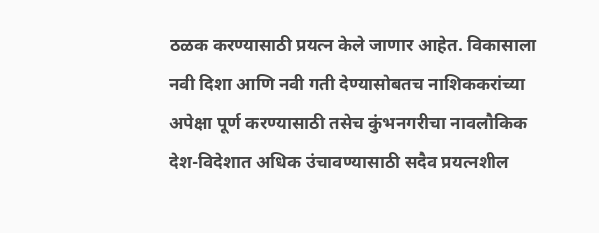ठळक करण्यासाठी प्रयत्न केले जाणार आहेत. विकासाला नवी दिशा आणि नवी गती देण्यासोबतच नाशिककरांच्या अपेक्षा पूर्ण करण्यासाठी तसेच कुंभनगरीचा नावलौकिक देश-विदेशात अधिक उंचावण्यासाठी सदैव प्रयत्नशील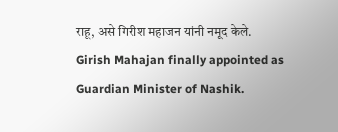राहू, असे गिरीश महाजन यांनी नमूद केले.
Girish Mahajan finally appointed as Guardian Minister of Nashik.